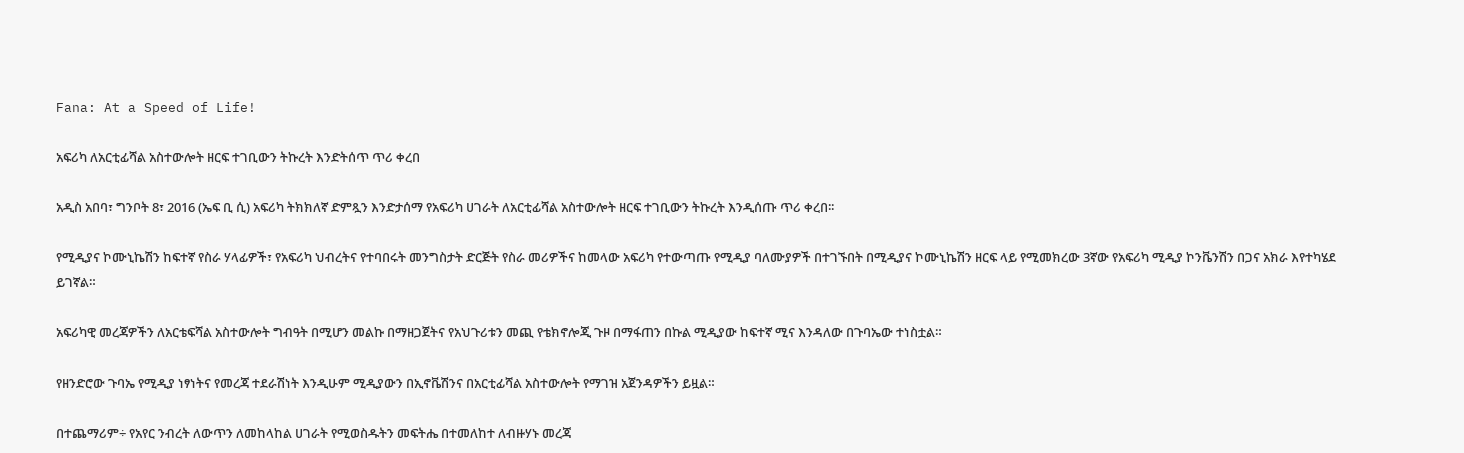Fana: At a Speed of Life!

አፍሪካ ለአርቲፊሻል አስተውሎት ዘርፍ ተገቢውን ትኩረት እንድትሰጥ ጥሪ ቀረበ

አዲስ አበባ፣ ግንቦት 8፣ 2016 (ኤፍ ቢ ሲ) አፍሪካ ትክክለኛ ድምጿን እንድታሰማ የአፍሪካ ሀገራት ለአርቲፊሻል አስተውሎት ዘርፍ ተገቢውን ትኩረት እንዲሰጡ ጥሪ ቀረበ፡፡

የሚዲያና ኮሙኒኬሽን ከፍተኛ የስራ ሃላፊዎች፣ የአፍሪካ ህብረትና የተባበሩት መንግስታት ድርጅት የስራ መሪዎችና ከመላው አፍሪካ የተውጣጡ የሚዲያ ባለሙያዎች በተገኙበት በሚዲያና ኮሙኒኬሽን ዘርፍ ላይ የሚመክረው 3ኛው የአፍሪካ ሚዲያ ኮንቬንሽን በጋና አክራ እየተካሄደ ይገኛል።

አፍሪካዊ መረጃዎችን ለአርቴፍሻል አስተውሎት ግብዓት በሚሆን መልኩ በማዘጋጀትና የአህጉሪቱን መጪ የቴክኖሎጂ ጉዞ በማፋጠን በኩል ሚዲያው ከፍተኛ ሚና እንዳለው በጉባኤው ተነስቷል።

የዘንድሮው ጉባኤ የሚዲያ ነፃነትና የመረጃ ተደራሽነት እንዲሁም ሚዲያውን በኢኖቬሽንና በአርቲፊሻል አስተውሎት የማገዝ አጀንዳዎችን ይዟል።

በተጨማሪም÷ የአየር ንብረት ለውጥን ለመከላከል ሀገራት የሚወስዱትን መፍትሔ በተመለከተ ለብዙሃኑ መረጃ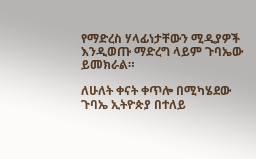የማድረስ ሃላፊነታቸውን ሚዲያዎች እንዲወጡ ማድረግ ላይም ጉባኤው ይመክራል።

ለሁለት ቀናት ቀጥሎ በሚካሄደው ጉባኤ ኢትዮጵያ በተለይ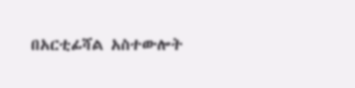በአርቲፊሻል አስተውሎት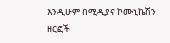እንዲሁም በሚዲያና ኮሙኒኬሽን ዘርፎች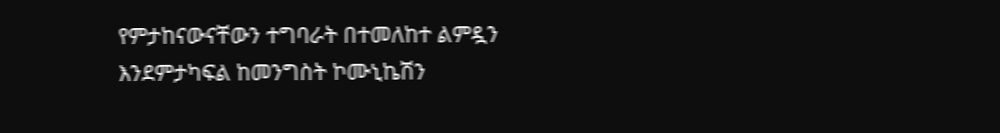የምታከናውናቸውን ተግባራት በተመለከተ ልምዷን እንደምታካፍል ከመንግስት ኮሙኒኬሽን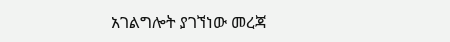አገልግሎት ያገኘነው መረጃ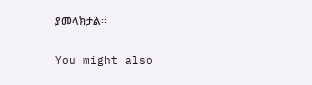ያመላክታል፡፡

You might also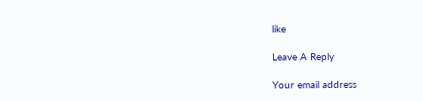like

Leave A Reply

Your email address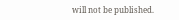will not be published.